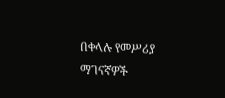በቀላሉ የመሥሪያ ማገናኛዎች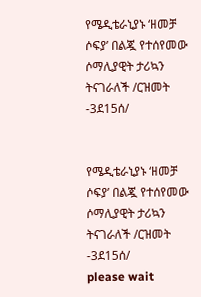የሜዲቴራኒያኑ ‘ዘመቻ ሶፍያ’ በልጇ የተሰየመው ሶማሊያዊት ታሪኳን ትናገራለች /ርዝመት -3ደ15ሰ/


የሜዲቴራኒያኑ ‘ዘመቻ ሶፍያ’ በልጇ የተሰየመው ሶማሊያዊት ታሪኳን ትናገራለች /ርዝመት -3ደ15ሰ/
please wait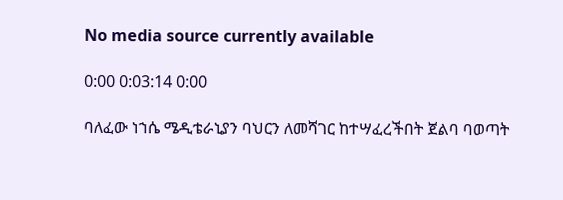No media source currently available

0:00 0:03:14 0:00

ባለፈው ነኀሴ ሜዲቴራኒያን ባህርን ለመሻገር ከተሣፈረችበት ጀልባ ባወጣት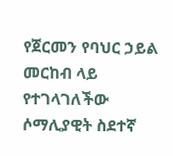የጀርመን የባህር ኃይል መርከብ ላይ የተገላገለችው ሶማሊያዊት ስደተኛ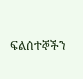ፍልሰተኞችን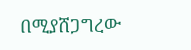በሚያሸጋግረው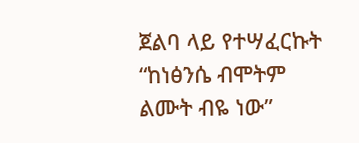ጀልባ ላይ የተሣፈርኩት “ከነፅንሴ ብሞትም ልሙት ብዬ ነው”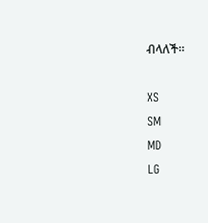ብላለች።

XS
SM
MD
LG